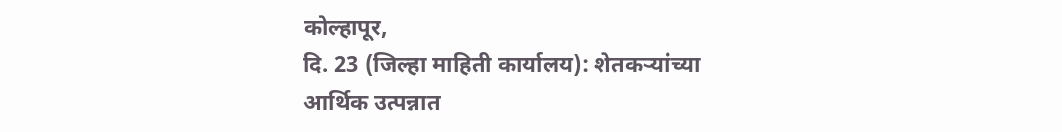कोल्हापूर,
दि. 23 (जिल्हा माहिती कार्यालय): शेतकऱ्यांच्या
आर्थिक उत्पन्नात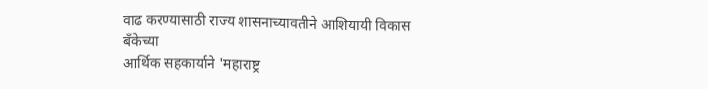वाढ करण्यासाठी राज्य शासनाच्यावतीने आशियायी विकास बँकेच्या
आर्थिक सहकार्याने 'महाराष्ट्र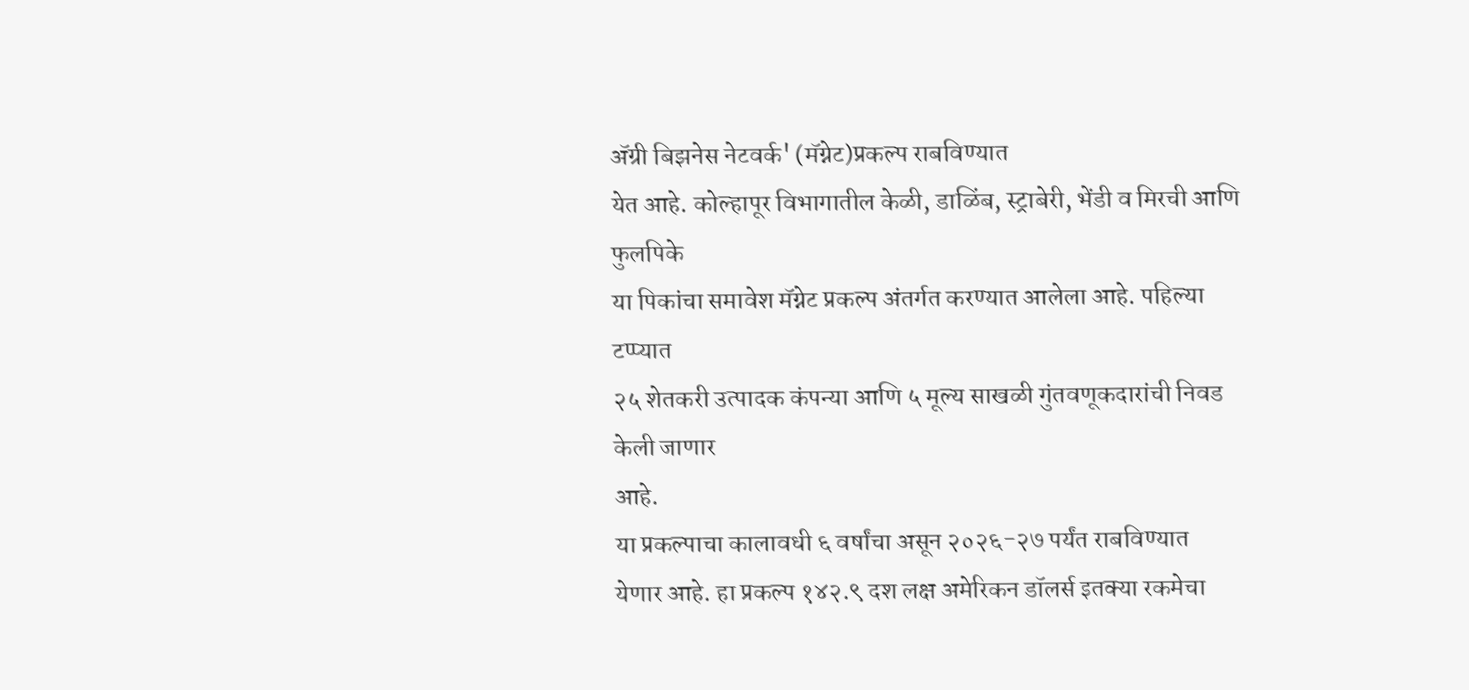ॲग्री बिझनेस नेटवर्क' (मॅग्नेट)प्रकल्प राबविण्यात
येत आहे. कोल्हापूर विभागातील केळी, डाळिंब, स्ट्राबेरी, भेंडी व मिरची आणि फुलपिके
या पिकांचा समावेश मॅग्नेट प्रकल्प अंतर्गत करण्यात आलेला आहे. पहिल्या टप्प्यात
२५ शेतकरी उत्पादक कंपन्या आणि ५ मूल्य साखळी गुंतवणूकदारांची निवड केली जाणार
आहे.
या प्रकल्पाचा कालावधी ६ वर्षांचा असून २०२६-२७ पर्यंत राबविण्यात
येणार आहे. हा प्रकल्प १४२.९ दश लक्ष अमेरिकन डॉलर्स इतक्या रकमेचा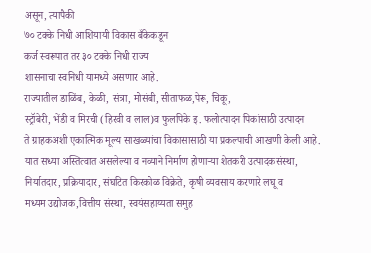असून, त्यापैकी
७० टक्के निधी आशियायी विकास बँकेकडून
कर्ज स्वरूपात तर ३० टक्के निधी राज्य
शासनाचा स्वनिधी यामध्ये असणार आहे.
राज्यातील डाळिंब, केळी, संत्रा, मोसंबी, सीताफळ,पेरू, चिकू,
स्ट्रॉबेरी, भेंडी व मिरची (हिरवी व लाल)व फुलपिके इ. फलोत्पादन पिकांसाठी उत्पादन
ते ग्राहकअशी एकात्मिक मूल्य साखळ्यांचा विकासासाठी या प्रकल्पाची आखणी केली आहे.
यात सध्या अस्तित्वात असलेल्या व नव्याने निर्माण होणाऱ्या शेतकरी उत्पादकसंस्था,
निर्यातदार, प्रक्रियादार, संघटित किरकोळ विक्रेते, कृषी व्यवसाय करणारे लघू व
मध्यम उद्योजक,वित्तीय संस्था, स्वयंसहाय्यता समुह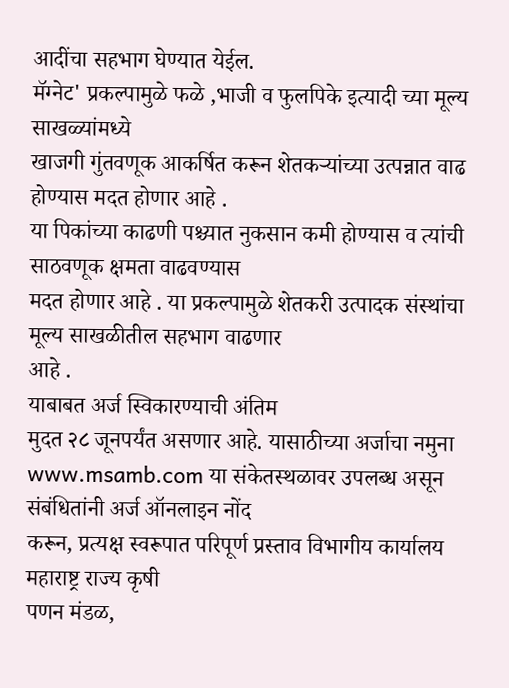आदींचा सहभाग घेण्यात येईल.
मॅग्नेट' प्रकल्पामुळे फळे ,भाजी व फुलपिके इत्यादी च्या मूल्य साखळ्यांमध्ये
खाजगी गुंतवणूक आकर्षित करून शेतकऱ्यांच्या उत्पन्नात वाढ होण्यास मदत होणार आहे .
या पिकांच्या काढणी पश्च्यात नुकसान कमी होण्यास व त्यांची साठवणूक क्षमता वाढवण्यास
मदत होणार आहे . या प्रकल्पामुळे शेतकरी उत्पादक संस्थांचा मूल्य साखळीतील सहभाग वाढणार
आहे .
याबाबत अर्ज स्विकारण्याची अंतिम
मुदत २८ जूनपर्यंत असणार आहे. यासाठीच्या अर्जाचा नमुना www.msamb.com या संकेतस्थळावर उपलब्ध असून संबंधितांनी अर्ज ऑनलाइन नोंद
करून, प्रत्यक्ष स्वरूपात परिपूर्ण प्रस्ताव विभागीय कार्यालय महाराष्ट्र राज्य कृषी
पणन मंडळ,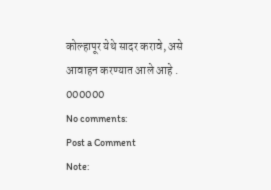कोल्हापूर येथे सादर करावे, असे आवाहन करण्यात आले आहे .
000000
No comments:
Post a Comment
Note: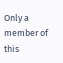Only a member of this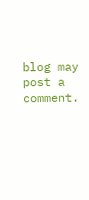blog may post a comment.